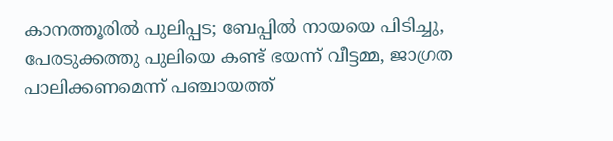കാനത്തൂരില്‍ പുലിപ്പട; ബേപ്പില്‍ നായയെ പിടിച്ചു, പേരടുക്കത്തു പുലിയെ കണ്ട് ഭയന്ന് വീട്ടമ്മ, ജാഗ്രത പാലിക്കണമെന്ന് പഞ്ചായത്ത്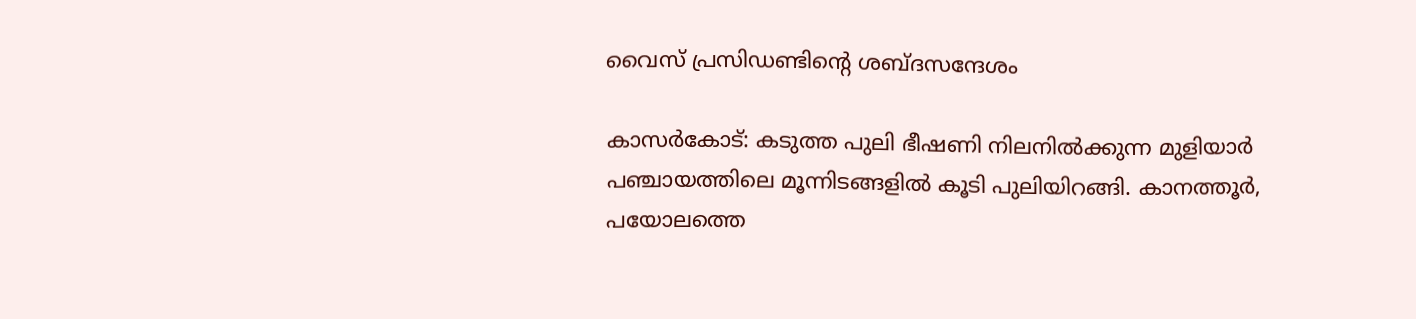വൈസ് പ്രസിഡണ്ടിന്റെ ശബ്ദസന്ദേശം

കാസര്‍കോട്: കടുത്ത പുലി ഭീഷണി നിലനില്‍ക്കുന്ന മുളിയാര്‍ പഞ്ചായത്തിലെ മൂന്നിടങ്ങളില്‍ കൂടി പുലിയിറങ്ങി. കാനത്തൂര്‍, പയോലത്തെ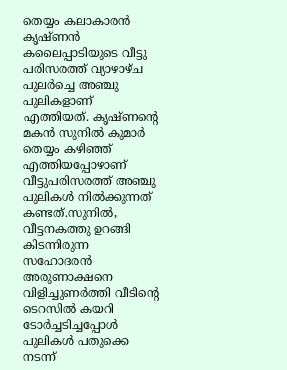തെയ്യം കലാകാരന്‍ കൃഷ്ണന്‍ കലൈപ്പാടിയുടെ വീട്ടു പരിസരത്ത് വ്യാഴാഴ്ച പുലര്‍ച്ചെ അഞ്ചു പുലികളാണ് എത്തിയത്. കൃഷ്ണന്റെ മകന്‍ സുനില്‍ കുമാര്‍ തെയ്യം കഴിഞ്ഞ് എത്തിയപ്പോഴാണ് വീട്ടുപരിസരത്ത് അഞ്ചു പുലികള്‍ നില്‍ക്കുന്നത് കണ്ടത്.സുനില്‍, വീട്ടനകത്തു ഉറങ്ങി കിടന്നിരുന്ന സഹോദരന്‍ അരുണാക്ഷനെ വിളിച്ചുണര്‍ത്തി വീടിന്റെ ടെറസില്‍ കയറി ടോര്‍ച്ചടിച്ചപ്പോള്‍ പുലികള്‍ പതുക്കെ നടന്ന്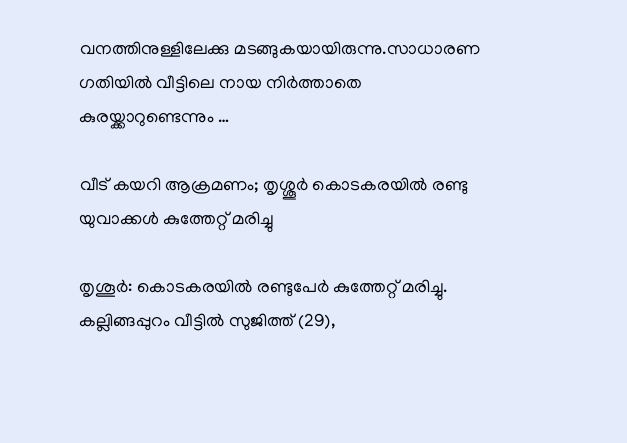വനത്തിനുള്ളിലേക്കു മടങ്ങുകയായിരുന്നു.സാധാരണ ഗതിയില്‍ വീട്ടിലെ നായ നിര്‍ത്താതെ കുരയ്ക്കാറുണ്ടെന്നും …

വീട് കയറി ആക്രമണം; തൃശ്ശൂർ കൊടകരയിൽ രണ്ടു യുവാക്കൾ കുത്തേറ്റ് മരിച്ചു

തൃശൂര്‍: കൊടകരയിൽ രണ്ടുപേർ കുത്തേറ്റ് മരിച്ചു. കല്ലിങ്ങപ്പുറം വീട്ടിൽ സുജിത്ത് (29),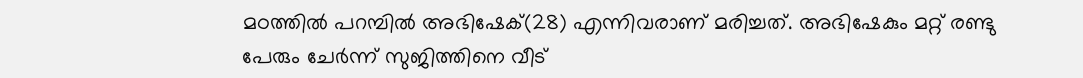മഠത്തിൽ പറമ്പിൽ അഭിഷേക്(28) എന്നിവരാണ് മരിച്ചത്. അഭിഷേകും മറ്റ് രണ്ടു പേരും ചേർന്ന് സുജിത്തിനെ വീട്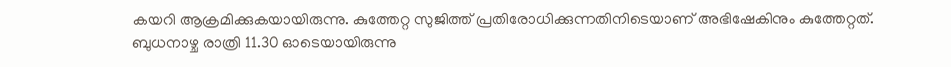കയറി ആക്രമിക്കുകയായിരുന്നു. കുത്തേറ്റ സുജിത്ത് പ്രതിരോധിക്കുന്നതിനിടെയാണ് അഭിഷേകിനും കുത്തേറ്റത്. ബുധനാഴ്ച രാത്രി 11.30 ഓടെയായിരുന്നു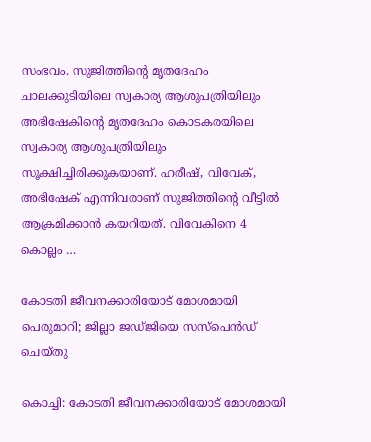സംഭവം. സുജിത്തിന്റെ മൃതദേഹം ചാലക്കുടിയിലെ സ്വകാര്യ ആശുപത്രിയിലും അഭിഷേകിന്റെ മൃതദേഹം കൊടകരയിലെ സ്വകാര്യ ആശുപത്രിയിലും സൂക്ഷിച്ചിരിക്കുകയാണ്. ഹരീഷ്, വിവേക്, അഭിഷേക് എന്നിവരാണ് സുജിത്തിന്റെ വീട്ടിൽ ആക്രമിക്കാൻ കയറിയത്. വിവേകിനെ 4 കൊല്ലം …

കോടതി ജീവനക്കാരിയോട് മോശമായി പെരുമാറി; ജില്ലാ ജഡ്ജിയെ സസ്പെൻഡ് ചെയ്തു

കൊച്ചി: കോടതി ജീവനക്കാരിയോട് മോശമായി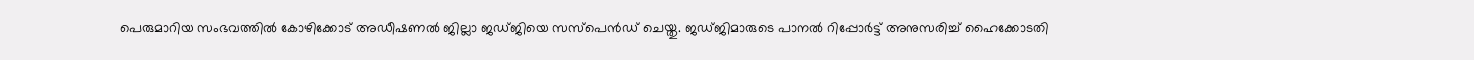പെരുമാറിയ സംഭവത്തിൽ കോഴിക്കോട് അഡീഷണൽ ജില്ലാ ജഡ്ജിയെ സസ്പെൻഡ് ചെയ്തു. ജഡ്ജിമാരുടെ പാനൽ റിപ്പോർട്ട് അനുസരിച്ച് ഹൈക്കോടതി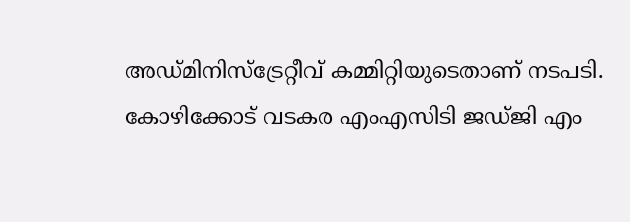അഡ്മിനിസ്ട്രേറ്റീവ് കമ്മിറ്റിയുടെതാണ് നടപടി. കോഴിക്കോട് വടകര എംഎസിടി ജഡ്ജി എം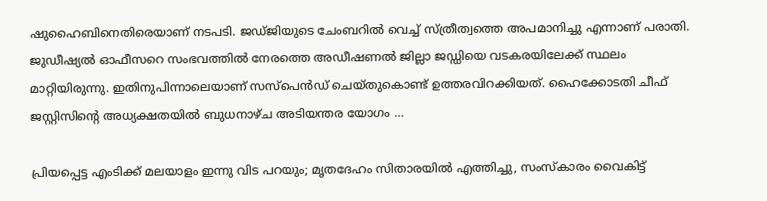ഷുഹൈബിനെതിരെയാണ് നടപടി. ജഡ്ജിയുടെ ചേംബറിൽ വെച്ച് സ്ത്രീത്വത്തെ അപമാനിച്ചു എന്നാണ് പരാതി. ജുഡീഷ്യൽ ഓഫീസറെ സംഭവത്തിൽ നേരത്തെ അഡീഷണൽ ജില്ലാ ജഡ്ഡിയെ വടകരയിലേക്ക് സ്ഥലം മാറ്റിയിരുന്നു. ഇതിനുപിന്നാലെയാണ് സസ്പെന്‍ഡ് ചെയ്തുകൊണ്ട് ഉത്തരവിറക്കിയത്. ഹൈക്കോടതി ചീഫ് ജസ്റ്റിസിന്‍റെ അധ്യക്ഷതയിൽ ബുധനാഴ്ച അടിയന്തര യോഗം …

പ്രിയപ്പെട്ട എംടിക്ക് മലയാളം ഇന്നു വിട പറയും; മൃതദേഹം സിതാരയില്‍ എത്തിച്ചു, സംസ്കാരം വൈകിട്ട്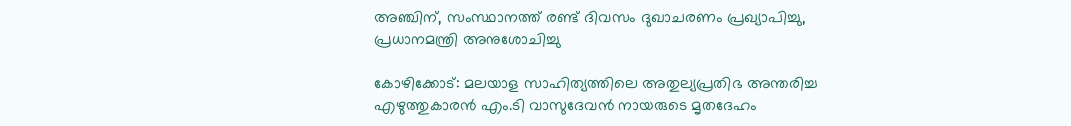അഞ്ചിന്, സംസ്ഥാനത്ത് രണ്ട് ദിവസം ദുഖാചരണം പ്രഖ്യാപിച്ചു, പ്രധാനമന്ത്രി അനുശോചിച്ചു

കോഴിക്കോട്: മലയാള സാഹിത്യത്തിലെ അതുല്യപ്രതിഭ അന്തരിച്ച എഴുത്തുകാരന്‍ എം.ടി വാസുദേവന്‍ നായരുടെ മൃതദേഹം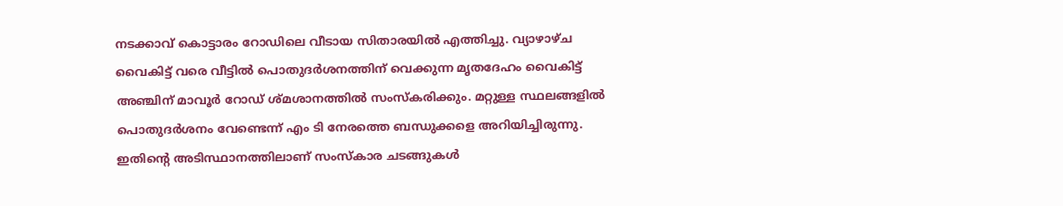നടക്കാവ് കൊട്ടാരം റോഡിലെ വീടായ സിതാരയില്‍ എത്തിച്ചു. വ്യാഴാഴ്ച വൈകിട്ട് വരെ വീട്ടില്‍ പൊതുദര്‍ശനത്തിന് വെക്കുന്ന മൃതദേഹം വൈകിട്ട് അഞ്ചിന് മാവൂര്‍ റോഡ് ശ്മശാനത്തില്‍ സംസ്‌കരിക്കും. മറ്റുള്ള സ്ഥലങ്ങളിൽ പൊതുദർശനം വേണ്ടെന്ന് എം ടി നേരത്തെ ബന്ധുക്കളെ അറിയിച്ചിരുന്നു. ഇതിന്റെ അടിസ്ഥാനത്തിലാണ് സംസ്കാര ചടങ്ങുകൾ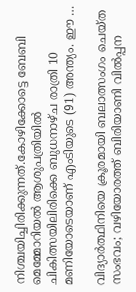നിശ്ചയിച്ചിരിക്കുന്നത്.കോഴിക്കോട്ടെ ബേബി മെമ്മോറിയല്‍ ആശുപത്രിയില്‍ ചികിത്സയിലിരിക്കെ ബുധനാഴ്ച രാത്രി 10 മണിയോടെയാണ് എംടിയുടെ (91) അന്ത്യം. ഈ …

വിദ്യാർത്ഥിനിയെ ക്രൂരമായി ബലാത്സംഗം ചെയ്ത സംഭവം; വഴിയോരത്ത് ബിരിയാണി വിൽപ്പന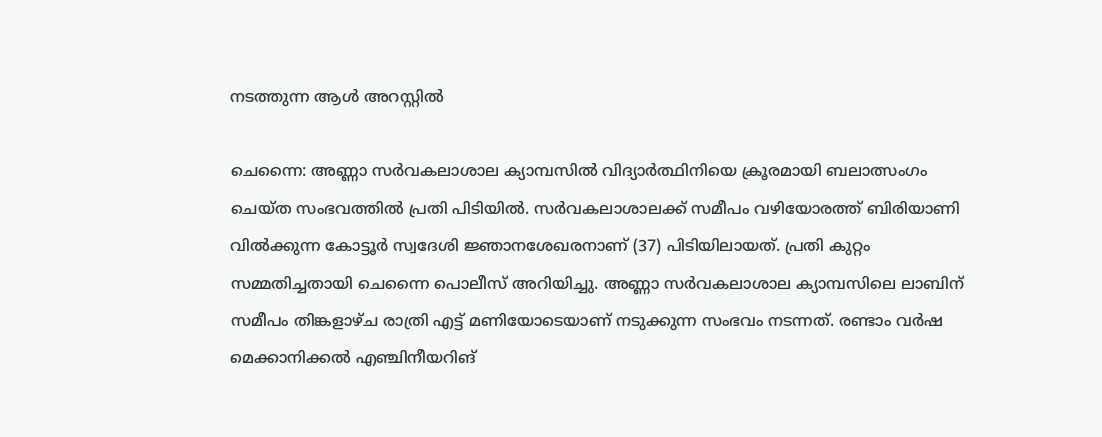നടത്തുന്ന ആൾ അറസ്റ്റിൽ

ചെന്നൈ: അണ്ണാ സര്‍വകലാശാല ക്യാമ്പസില്‍ വിദ്യാര്‍ത്ഥിനിയെ ക്രൂരമായി ബലാത്സംഗം ചെയ്ത സംഭവത്തില്‍ പ്രതി പിടിയില്‍. സര്‍വകലാശാലക്ക് സമീപം വഴിയോരത്ത് ബിരിയാണി വില്‍ക്കുന്ന കോട്ടൂര്‍ സ്വദേശി ജ്ഞാനശേഖരനാണ് (37) പിടിയിലായത്. പ്രതി കുറ്റം സമ്മതിച്ചതായി ചെന്നൈ പൊലീസ് അറിയിച്ചു. അണ്ണാ സര്‍വകലാശാല ക്യാമ്പസിലെ ലാബിന് സമീപം തിങ്കളാഴ്ച രാത്രി എട്ട് മണിയോടെയാണ് നടുക്കുന്ന സംഭവം നടന്നത്. രണ്ടാം വര്‍ഷ മെക്കാനിക്കല്‍ എഞ്ചിനീയറിങ്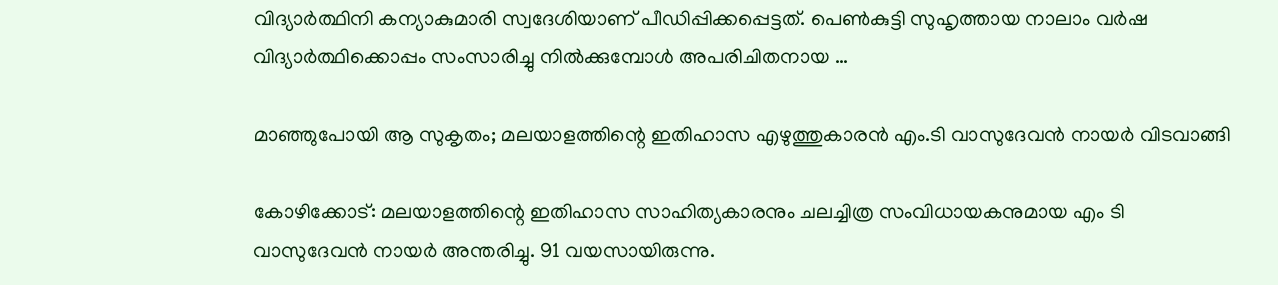വിദ്യാര്‍ത്ഥിനി കന്യാകുമാരി സ്വദേശിയാണ് പീഡിപ്പിക്കപ്പെട്ടത്. പെണ്‍കുട്ടി സുഹൃത്തായ നാലാം വര്‍ഷ വിദ്യാര്‍ത്ഥിക്കൊപ്പം സംസാരിച്ചു നില്‍ക്കുമ്പോള്‍ അപരിചിതനായ …

മാഞ്ഞുപോയി ആ സുകൃതം; മലയാളത്തിന്റെ ഇതിഹാസ എഴുത്തുകാരൻ എം.ടി വാസുദേവൻ നായർ വിടവാങ്ങി

കോഴിക്കോട്: മലയാളത്തിന്റെ ഇതിഹാസ സാഹിത്യകാരനും ചലച്ചിത്ര സംവിധായകനുമായ എം ടി വാസുദേവൻ നായർ അന്തരിച്ചു. 91 വയസായിരുന്നു.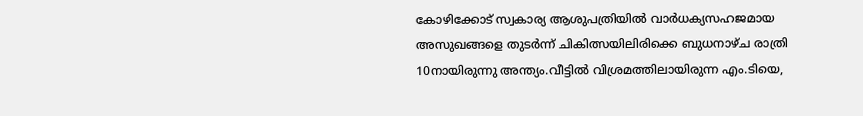കോഴിക്കോട് സ്വകാര്യ ആശുപത്രിയിൽ വാർധക്യസഹജമായ അസുഖങ്ങളെ തുടർന്ന് ചികിത്സയിലിരിക്കെ ബുധനാഴ്ച രാത്രി 10നായിരുന്നു അന്ത്യം.വീട്ടില്‍ വിശ്രമത്തിലായിരുന്ന എം.ടിയെ,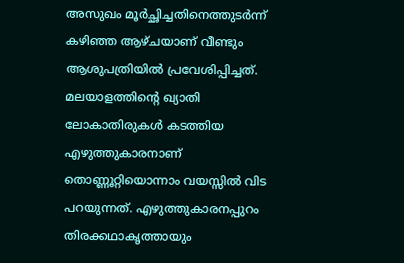അസുഖം മൂര്‍ച്ഛിച്ചതിനെത്തുടര്‍ന്ന് കഴിഞ്ഞ ആഴ്ചയാണ് വീണ്ടും ആശുപത്രിയില്‍ പ്രവേശിപ്പിച്ചത്. മലയാളത്തിന്റെ ഖ്യാതി ലോകാതിരുകള്‍ കടത്തിയ എഴുത്തുകാരനാണ് തൊണ്ണൂറ്റിയൊന്നാം വയസ്സില്‍ വിട പറയുന്നത്. എഴുത്തുകാരനപ്പുറം തിരക്കഥാകൃത്തായും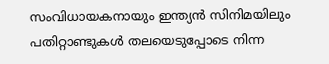സംവിധായകനായും ഇന്ത്യന്‍ സിനിമയിലും പതിറ്റാണ്ടുകള്‍ തലയെടുപ്പോടെ നിന്ന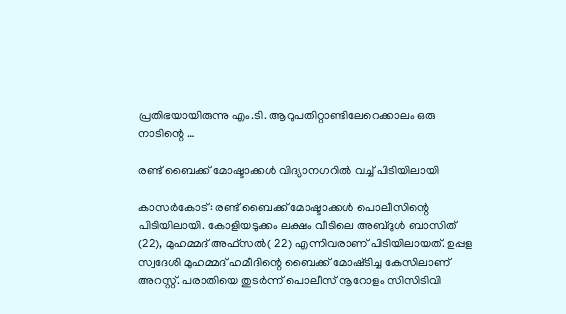പ്രതിഭയായിരുന്നു എം.ടി. ആറുപതിറ്റാണ്ടിലേറെക്കാലം ഒരു നാടിന്റെ …

രണ്ട് ബൈക്ക് മോഷ്ടാക്കൾ വിദ്യാനഗറിൽ വച്ച് പിടിയിലായി

കാസർകോട്: രണ്ട് ബൈക്ക് മോഷ്ടാക്കൾ പൊലീസിന്റെ പിടിയിലായി. കോളിയടുക്കം ലക്ഷം വീടിലെ അബ്ദുൾ ബാസിത് (22), മുഹമ്മദ് അഫ്‌സൽ( 22) എന്നിവരാണ് പിടിയിലായത്. ഉപ്പള സ്വദേശി മുഹമ്മദ് ഹമീദിന്റെ ബൈക്ക് മോഷ്‌ടിച്ച കേസിലാണ് അറസ്റ്റ്. പരാതിയെ തുടർന്ന് പൊലീസ് നൂറോളം സിസിടിവി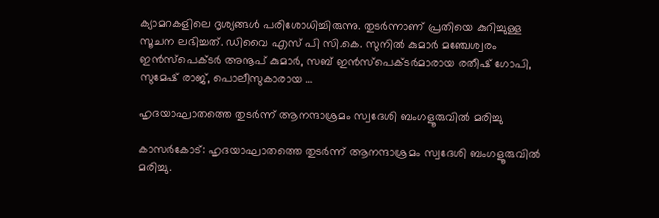ക്യാമറകളിലെ ദൃശ്യങ്ങൾ പരിശോധിച്ചിരുന്നു. തുടർന്നാണ് പ്രതിയെ കുറിച്ചുള്ള സൂചന ലഭിച്ചത്. ഡിവൈ എസ് പി സി.കെ. സുനിൽ കുമാർ മഞ്ചേശ്വരം ഇൻസ്പെക്ട‌ർ അനൂപ് കുമാർ, സബ് ഇൻസ്പെക്ടർമാരായ രതീഷ് ഗോപി, സുമേഷ് രാജ്, പൊലീസുകാരായ …

ഹൃദയാഘാതത്തെ തുടര്‍ന്ന് ആനന്ദാശ്രമം സ്വദേശി ബംഗളൂരുവില്‍ മരിച്ചു

കാസര്‍കോട്: ഹൃദയാഘാതത്തെ തുടര്‍ന്ന് ആനന്ദാശ്രമം സ്വദേശി ബംഗളൂരുവില്‍ മരിച്ചു.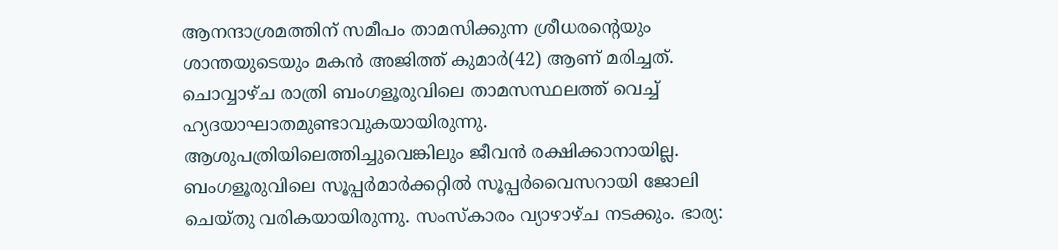ആനന്ദാശ്രമത്തിന് സമീപം താമസിക്കുന്ന ശ്രീധരന്റെയും ശാന്തയുടെയും മകന്‍ അജിത്ത് കുമാര്‍(42) ആണ് മരിച്ചത്. ചൊവ്വാഴ്ച രാത്രി ബംഗളൂരുവിലെ താമസസ്ഥലത്ത് വെച്ച് ഹ്യദയാഘാതമുണ്ടാവുകയായിരുന്നു. ആശുപത്രിയിലെത്തിച്ചുവെങ്കിലും ജീവന്‍ രക്ഷിക്കാനായില്ല. ബംഗളൂരുവിലെ സൂപ്പര്‍മാര്‍ക്കറ്റില്‍ സൂപ്പര്‍വൈസറായി ജോലി ചെയ്തു വരികയായിരുന്നു. സംസ്‌കാരം വ്യാഴാഴ്ച നടക്കും. ഭാര്യ: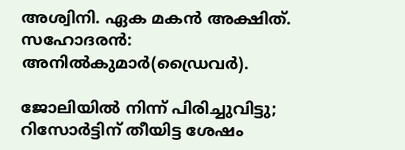അശ്വിനി. ഏക മകന്‍ അക്ഷിത്. സഹോദരന്‍: അനില്‍കുമാര്‍(ഡ്രൈവര്‍).

ജോലിയില്‍ നിന്ന് പിരിച്ചുവിട്ടു; റിസോര്‍ട്ടിന് തീയിട്ട ശേഷം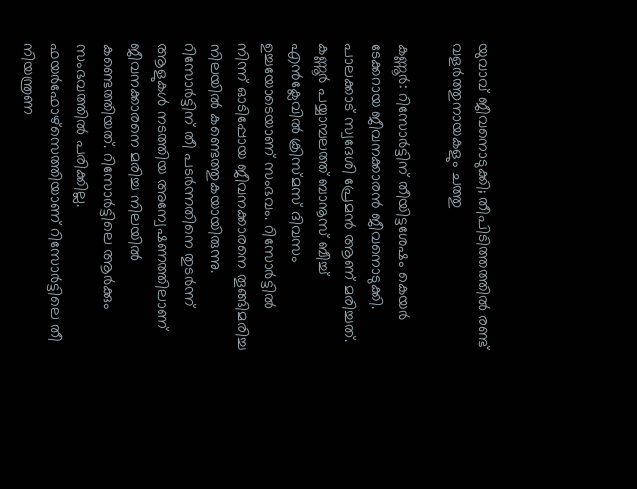യുവാവ് ജീവനൊടുക്കി; തീപിടിത്തത്തില്‍ രണ്ട് വളര്‍ത്തുനായകളും ചത്തു

കണ്ണൂര്‍: റിസോര്‍ട്ടിന് തീയിട്ടശേഷം കെയര്‍ ടേക്കറായ ജീവനക്കാരന്‍ ജീവനൊടുക്കി. പാലക്കാട് സ്വദേശി പ്രേമന്‍ ആണ് മരിച്ചത്. കണ്ണൂര്‍ പയ്യാമ്പലത്ത് ബാനൂസ് ബീച്ച് എന്‍ക്ലേവില്‍ ക്രിസ്മസ് ദിവസം ഉച്ചയോടെയാണ് സംഭവം. റിസോര്‍ട്ടില്‍ നിന്ന് ഓടിപ്പോയ ജീവനക്കാരനെ തൂങ്ങിമരിച്ച നിലയില്‍ കണ്ടെത്തുകയായിരുന്നു. റിസോര്‍ട്ടിന് തീ പടര്‍ന്നതിനെ തുടര്‍ന്ന് ആളുകള്‍ നടത്തിയ അന്വേഷണത്തിലാണ് ജീവനക്കാരനെ മരിച്ച നിലയില്‍ കണ്ടെത്തിയത്. റിസോര്‍ട്ടിലെ ആര്‍ക്കും സംഭവത്തില്‍ പരിക്കില്ല. ഫയര്‍ഫോഴ്‌സെത്തിയാണ് റിസോര്‍ട്ടിലെ തീ നിയന്ത്രണ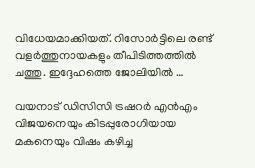വിധേയമാക്കിയത്. റിസോര്‍ട്ടിലെ രണ്ട് വളര്‍ത്തുനായകളും തീപിടിത്തത്തില്‍ ചത്തു. ഇദ്ദേഹത്തെ ജോലിയില്‍ …

വയനാട് ഡിസിസി ട്രഷറര്‍ എന്‍എം വിജയനെയും കിടപ്പുരോഗിയായ മകനെയും വിഷം കഴിച്ച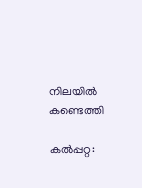നിലയില്‍ കണ്ടെത്തി

കല്‍പ്പറ്റ: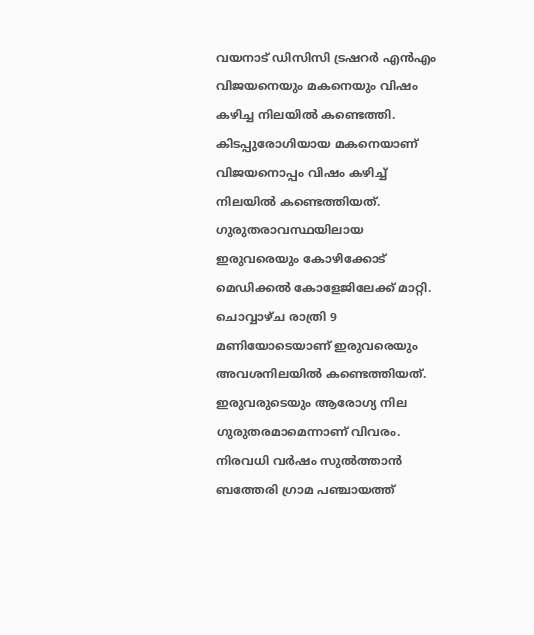വയനാട് ഡിസിസി ട്രഷറര്‍ എന്‍എം വിജയനെയും മകനെയും വിഷം കഴിച്ച നിലയില്‍ കണ്ടെത്തി. കിടപ്പുരോഗിയായ മകനെയാണ് വിജയനൊപ്പം വിഷം കഴിച്ച് നിലയില്‍ കണ്ടെത്തിയത്. ഗുരുതരാവസ്ഥയിലായ ഇരുവരെയും കോഴിക്കോട് മെഡിക്കല്‍ കോളേജിലേക്ക് മാറ്റി. ചൊവ്വാഴ്ച രാത്രി 9 മണിയോടെയാണ് ഇരുവരെയും അവശനിലയില്‍ കണ്ടെത്തിയത്. ഇരുവരുടെയും ആരോഗ്യ നില ഗുരുതരമാമെന്നാണ് വിവരം. നിരവധി വര്‍ഷം സുല്‍ത്താന്‍ ബത്തേരി ഗ്രാമ പഞ്ചായത്ത്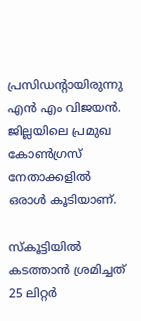പ്രസിഡന്റായിരുന്നു എന്‍ എം വിജയന്‍. ജില്ലയിലെ പ്രമുഖ കോണ്‍ഗ്രസ് നേതാക്കളില്‍ ഒരാള്‍ കൂടിയാണ്.

സ്‌കൂട്ടിയില്‍ കടത്താന്‍ ശ്രമിച്ചത് 25 ലിറ്റര്‍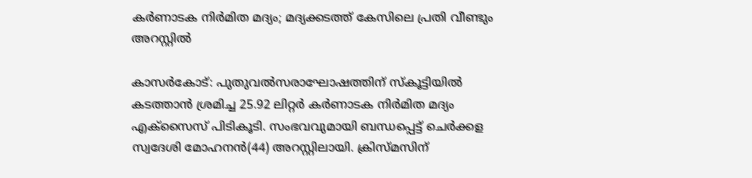കര്‍ണാടക നിര്‍മിത മദ്യം; മദ്യക്കടത്ത് കേസിലെ പ്രതി വീണ്ടും അറസ്റ്റില്‍

കാസര്‍കോട്: പുതുവല്‍സരാഘോഷത്തിന് സ്‌കൂട്ടിയില്‍ കടത്താന്‍ ശ്രമിച്ച 25.92 ലിറ്റര്‍ കര്‍ണാടക നിര്‍മിത മദ്യം എക്‌സൈസ് പിടികൂടി. സംഭവവുമായി ബന്ധപ്പെട്ട് ചെര്‍ക്കള സ്വദേശി മോഹനന്‍(44) അറസ്റ്റിലായി. ക്രിസ്മസിന്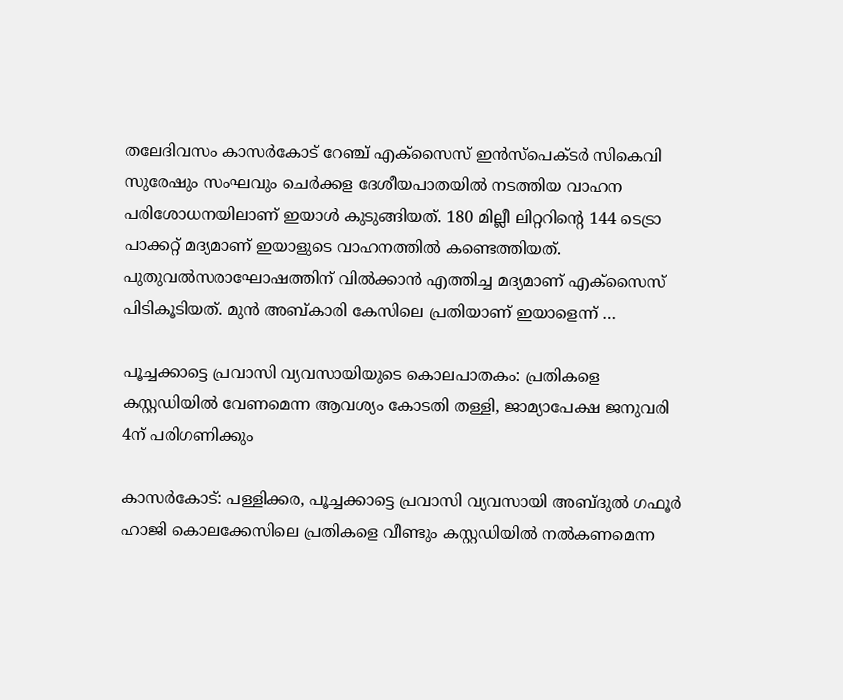തലേദിവസം കാസര്‍കോട് റേഞ്ച് എക്‌സൈസ് ഇന്‍സ്‌പെക്ടര്‍ സികെവി സുരേഷും സംഘവും ചെര്‍ക്കള ദേശീയപാതയില്‍ നടത്തിയ വാഹന പരിശോധനയിലാണ് ഇയാള്‍ കുടുങ്ങിയത്. 180 മില്ലീ ലിറ്ററിന്റെ 144 ടെട്രാ പാക്കറ്റ് മദ്യമാണ് ഇയാളുടെ വാഹനത്തില്‍ കണ്ടെത്തിയത്. പുതുവല്‍സരാഘോഷത്തിന് വില്‍ക്കാന്‍ എത്തിച്ച മദ്യമാണ് എക്‌സൈസ് പിടികൂടിയത്. മുന്‍ അബ്കാരി കേസിലെ പ്രതിയാണ് ഇയാളെന്ന് …

പൂച്ചക്കാട്ടെ പ്രവാസി വ്യവസായിയുടെ കൊലപാതകം: പ്രതികളെ കസ്റ്റഡിയില്‍ വേണമെന്ന ആവശ്യം കോടതി തള്ളി, ജാമ്യാപേക്ഷ ജനുവരി 4ന് പരിഗണിക്കും

കാസര്‍കോട്: പള്ളിക്കര, പൂച്ചക്കാട്ടെ പ്രവാസി വ്യവസായി അബ്ദുല്‍ ഗഫൂര്‍ ഹാജി കൊലക്കേസിലെ പ്രതികളെ വീണ്ടും കസ്റ്റഡിയില്‍ നല്‍കണമെന്ന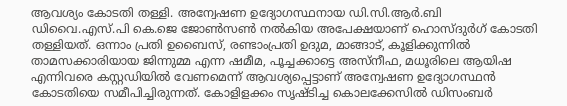ആവശ്യം കോടതി തള്ളി. അന്വേഷണ ഉദ്യോഗസ്ഥനായ ഡി.സി.ആര്‍.ബി ഡിവൈ.എസ്.പി കെ.ജെ ജോണ്‍സണ്‍ നല്‍കിയ അപേക്ഷയാണ് ഹൊസ്ദുര്‍ഗ് കോടതി തള്ളിയത്. ഒന്നാം പ്രതി ഉബൈസ്, രണ്ടാംപ്രതി ഉദുമ, മാങ്ങാട്, കൂളിക്കുന്നില്‍ താമസക്കാരിയായ ജിന്നുമ്മ എന്ന ഷമീമ, പൂച്ചക്കാട്ടെ അസ്‌നീഫ, മധൂരിലെ ആയിഷ എന്നിവരെ കസ്റ്റഡിയില്‍ വേണമെന്ന് ആവശ്യപ്പെട്ടാണ് അന്വേഷണ ഉദ്യോഗസ്ഥന്‍ കോടതിയെ സമീപിച്ചിരുന്നത്. കോളിളക്കം സൃഷ്ടിച്ച കൊലക്കേസില്‍ ഡിസംബര്‍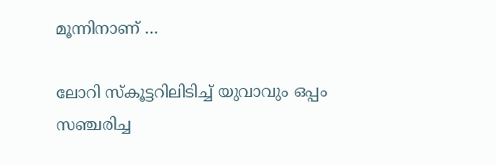മൂന്നിനാണ് …

ലോറി സ്‌കൂട്ടറിലിടിച്ച് യുവാവും ഒപ്പം സഞ്ചരിച്ച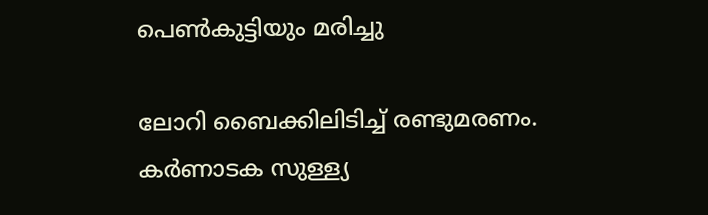പെണ്‍കുട്ടിയും മരിച്ചു

ലോറി ബൈക്കിലിടിച്ച് രണ്ടുമരണം. കര്‍ണാടക സുള്ള്യ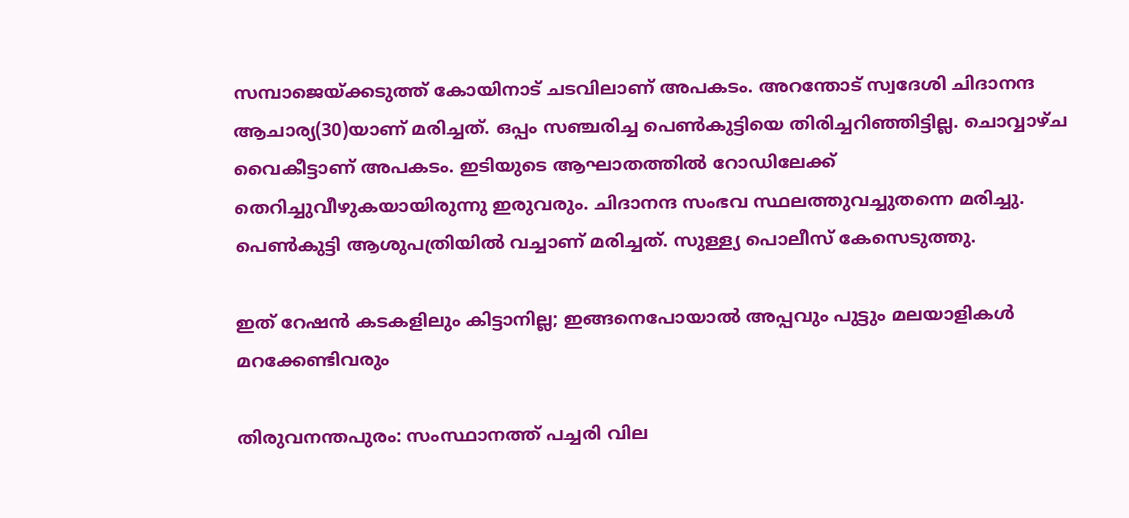സമ്പാജെയ്ക്കടുത്ത് കോയിനാട് ചടവിലാണ് അപകടം. അറന്തോട് സ്വദേശി ചിദാനന്ദ ആചാര്യ(30)യാണ് മരിച്ചത്. ഒപ്പം സഞ്ചരിച്ച പെണ്‍കുട്ടിയെ തിരിച്ചറിഞ്ഞിട്ടില്ല. ചൊവ്വാഴ്ച വൈകീട്ടാണ് അപകടം. ഇടിയുടെ ആഘാതത്തില്‍ റോഡിലേക്ക് തെറിച്ചുവീഴുകയായിരുന്നു ഇരുവരും. ചിദാനന്ദ സംഭവ സ്ഥലത്തുവച്ചുതന്നെ മരിച്ചു. പെണ്‍കുട്ടി ആശുപത്രിയില്‍ വച്ചാണ് മരിച്ചത്. സുള്ള്യ പൊലീസ് കേസെടുത്തു.

ഇത് റേഷന്‍ കടകളിലും കിട്ടാനില്ല; ഇങ്ങനെപോയാല്‍ അപ്പവും പുട്ടും മലയാളികള്‍ മറക്കേണ്ടിവരും

തിരുവനന്തപുരം: സംസ്ഥാനത്ത് പച്ചരി വില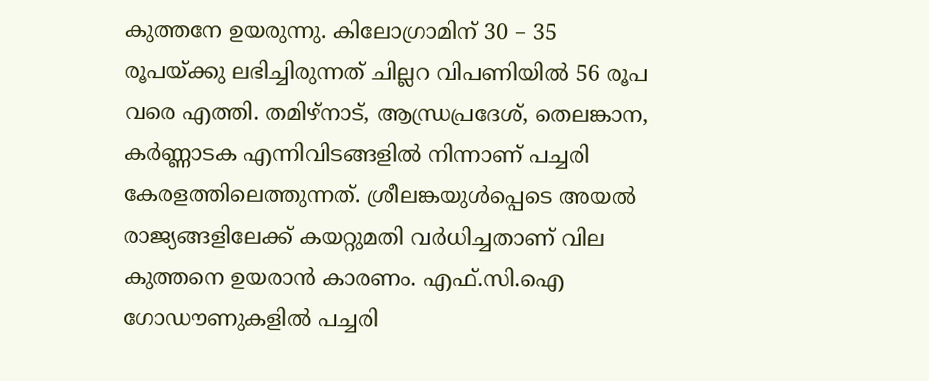കുത്തനേ ഉയരുന്നു. കിലോഗ്രാമിന് 30 – 35 രൂപയ്ക്കു ലഭിച്ചിരുന്നത് ചില്ലറ വിപണിയില്‍ 56 രൂപ വരെ എത്തി. തമിഴ്‌നാട്, ആന്ധ്രപ്രദേശ്, തെലങ്കാന, കര്‍ണ്ണാടക എന്നിവിടങ്ങളില്‍ നിന്നാണ് പച്ചരി കേരളത്തിലെത്തുന്നത്. ശ്രീലങ്കയുള്‍പ്പെടെ അയല്‍ രാജ്യങ്ങളിലേക്ക് കയറ്റുമതി വര്‍ധിച്ചതാണ് വില കുത്തനെ ഉയരാന്‍ കാരണം. എഫ്.സി.ഐ ഗോഡൗണുകളില്‍ പച്ചരി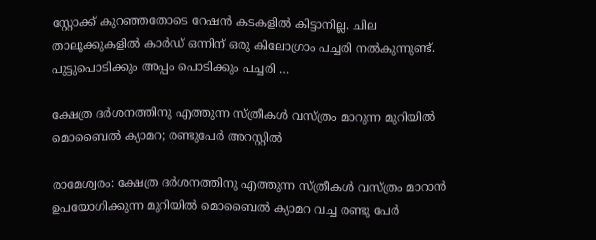സ്റ്റോക്ക് കുറഞ്ഞതോടെ റേഷന്‍ കടകളില്‍ കിട്ടാനില്ല. ചില താലൂക്കുകളില്‍ കാര്‍ഡ് ഒന്നിന് ഒരു കിലോഗ്രാം പച്ചരി നല്‍കുന്നുണ്ട്. പുട്ടുപൊടിക്കും അപ്പം പൊടിക്കും പച്ചരി …

ക്ഷേത്ര ദര്‍ശനത്തിനു എത്തുന്ന സ്ത്രീകള്‍ വസ്ത്രം മാറുന്ന മുറിയില്‍ മൊബൈല്‍ ക്യാമറ; രണ്ടുപേര്‍ അറസ്റ്റില്‍

രാമേശ്വരം: ക്ഷേത്ര ദര്‍ശനത്തിനു എത്തുന്ന സ്ത്രീകള്‍ വസ്ത്രം മാറാന്‍ ഉപയോഗിക്കുന്ന മുറിയില്‍ മൊബൈല്‍ ക്യാമറ വച്ച രണ്ടു പേര്‍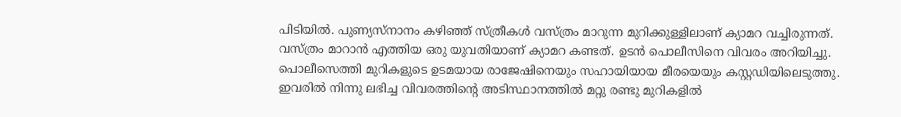പിടിയില്‍. പുണ്യസ്‌നാനം കഴിഞ്ഞ് സ്ത്രീകള്‍ വസ്ത്രം മാറുന്ന മുറിക്കുള്ളിലാണ് ക്യാമറ വച്ചിരുന്നത്. വസ്ത്രം മാറാന്‍ എത്തിയ ഒരു യുവതിയാണ് ക്യാമറ കണ്ടത്. ഉടന്‍ പൊലീസിനെ വിവരം അറിയിച്ചു. പൊലീസെത്തി മുറികളുടെ ഉടമയായ രാജേഷിനെയും സഹായിയായ മീരയെയും കസ്റ്റഡിയിലെടുത്തു. ഇവരില്‍ നിന്നു ലഭിച്ച വിവരത്തിന്റെ അടിസ്ഥാനത്തില്‍ മറ്റു രണ്ടു മുറികളില്‍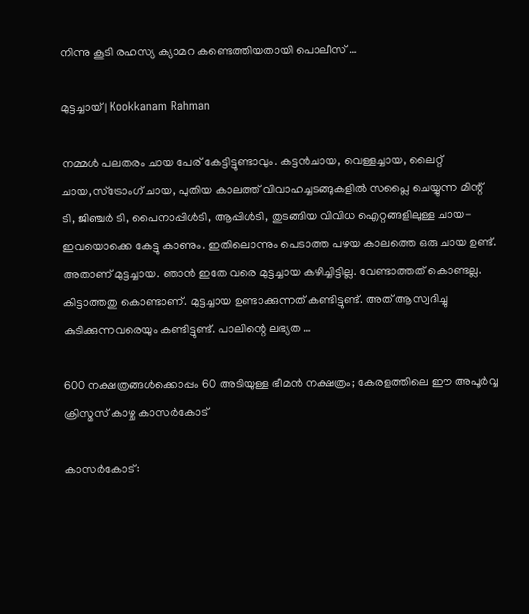നിന്നു കൂടി രഹസ്യ ക്യാമറ കണ്ടെത്തിയതായി പൊലീസ് …

മുട്ടച്ചായ് | Kookkanam Rahman

നമ്മള്‍ പലതരം ചായ പേര് കേട്ടിട്ടുണ്ടാവും. കട്ടന്‍ചായ, വെള്ളച്ചായ, ലൈറ്റ് ചായ,സ്‌ട്രോംഗ് ചായ, പുതിയ കാലത്ത് വിവാഹച്ചടങ്ങുകളില്‍ സപ്ലൈ ചെയ്യുന്ന മിന്റ് ടി, ജിഞ്ചര്‍ ടി, പൈനാപ്പിള്‍ടി, ആപ്പിള്‍ടി, തുടങ്ങിയ വിവിധ ഐറ്റങ്ങളിലുള്ള ചായ- ഇവയൊക്കെ കേട്ടു കാണും. ഇതിലൊന്നും പെടാത്ത പഴയ കാലത്തെ ഒരു ചായ ഉണ്ട്. അതാണ് മുട്ടച്ചായ. ഞാന്‍ ഇതേ വരെ മുട്ടച്ചായ കഴിച്ചിട്ടില്ല. വേണ്ടാത്തത് കൊണ്ടല്ല. കിട്ടാത്തതു കൊണ്ടാണ്. മുട്ടച്ചായ ഉണ്ടാക്കുന്നത് കണ്ടിട്ടുണ്ട്. അത് ആസ്വദിച്ചു കുടിക്കുന്നവരെയും കണ്ടിട്ടുണ്ട്. പാലിന്റെ ലഭ്യത …

600 നക്ഷത്രങ്ങള്‍ക്കൊപ്പം 60 അടിയുള്ള ഭീമന്‍ നക്ഷത്രം; കേരളത്തിലെ ഈ അപൂര്‍വ്വ ക്രിസ്മസ് കാഴ്ച കാസര്‍കോട്

കാസര്‍കോട്: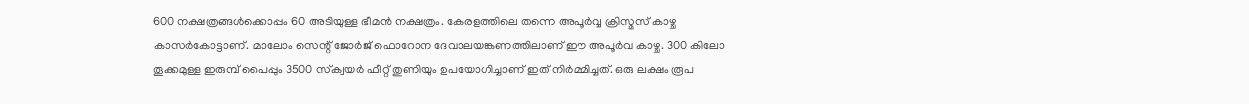600 നക്ഷത്രങ്ങള്‍ക്കൊപ്പം 60 അടിയുള്ള ഭീമന്‍ നക്ഷത്രം. കേരളത്തിലെ തന്നെ അപൂര്‍വ്വ ക്രിസ്മസ് കാഴ്ച കാസര്‍കോട്ടാണ്. മാലോം സെന്റ് ജോര്‍ജ് ഫൊറോന ദേവാലയങ്കണത്തിലാണ് ഈ അപൂര്‍വ കാഴ്ച. 300 കിലോ തൂക്കമുള്ള ഇരുമ്പ് പൈപ്പും 3500 സ്‌ക്വയര്‍ ഫീറ്റ് തുണിയും ഉപയോഗിച്ചാണ് ഇത് നിര്‍മ്മിച്ചത്. ഒരു ലക്ഷം രൂപ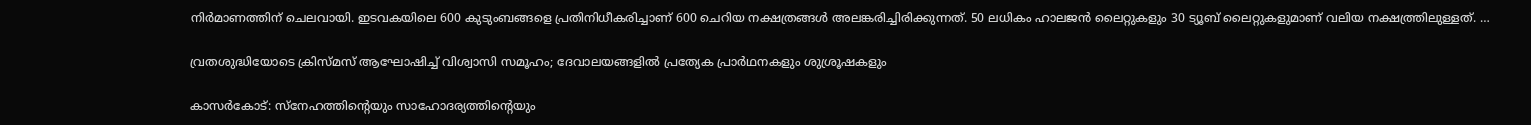നിര്‍മാണത്തിന് ചെലവായി. ഇടവകയിലെ 600 കുടുംബങ്ങളെ പ്രതിനിധീകരിച്ചാണ് 600 ചെറിയ നക്ഷത്രങ്ങള്‍ അലങ്കരിച്ചിരിക്കുന്നത്. 50 ലധികം ഹാലജന്‍ ലൈറ്റുകളും 30 ട്യൂബ് ലൈറ്റുകളുമാണ് വലിയ നക്ഷത്ത്രിലുള്ളത്. …

വ്രതശുദ്ധിയോടെ ക്രിസ്മസ് ആഘോഷിച്ച് വിശ്വാസി സമൂഹം; ദേവാലയങ്ങളില്‍ പ്രത്യേക പ്രാര്‍ഥനകളും ശുശ്രൂഷകളും

കാസര്‍കോട്: സ്നേഹത്തിന്റെയും സാഹോദര്യത്തിന്റെയും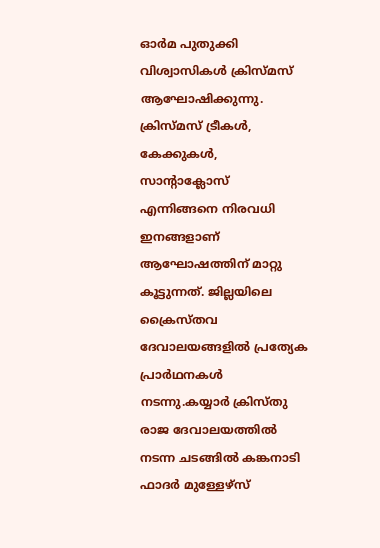ഓര്‍മ പുതുക്കി വിശ്വാസികള്‍ ക്രിസ്മസ് ആഘോഷിക്കുന്നു. ക്രിസ്മസ് ട്രീകള്‍, കേക്കുകള്‍, സാന്റാക്ലോസ് എന്നിങ്ങനെ നിരവധി ഇനങ്ങളാണ് ആഘോഷത്തിന് മാറ്റു കൂട്ടുന്നത്. ജില്ലയിലെ ക്രൈസ്തവ ദേവാലയങ്ങളില്‍ പ്രത്യേക പ്രാര്‍ഥനകള്‍ നടന്നു.കയ്യാര്‍ ക്രിസ്തു രാജ ദേവാലയത്തില്‍ നടന്ന ചടങ്ങില്‍ കങ്കനാടി ഫാദര്‍ മുള്ളേഴ്സ്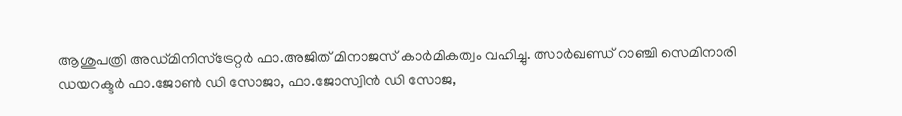ആശുപത്രി അഡ്മിനിസ്ട്രേറ്റര്‍ ഫാ.അജിത് മിനാജസ് കാര്‍മികത്വം വഹിച്ചു. ത്സാര്‍ഖണ്ഡ് റാഞ്ചി സെമിനാരി ഡയറക്ടര്‍ ഫാ.ജോണ്‍ ഡി സോജാ, ഫാ.ജോസ്വിന്‍ ഡി സോജ,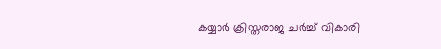കയ്യാര്‍ ക്രിസ്തരാജ ചര്‍ച്ച് വികാരി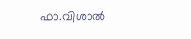ഫാ.വിശാല്‍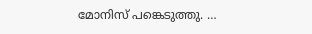മോനിസ് പങ്കെടുത്തു. …